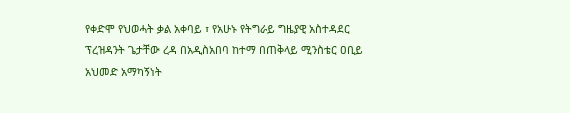የቀድሞ የህወሓት ቃል አቀባይ ፣ የአሁኑ የትግራይ ግዜያዊ አስተዳደር ፕረዝዳንት ጌታቸው ረዳ በአዲስአበባ ከተማ በጠቅላይ ሚንስቴር ዐቢይ አህመድ አማካኝነት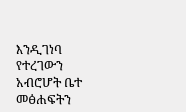እንዲገነባ የተረገውን አብሮሆት ቤተ መፅሐፍትን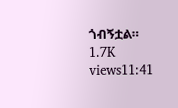ጎብኝቷል። 1.7K views11:41